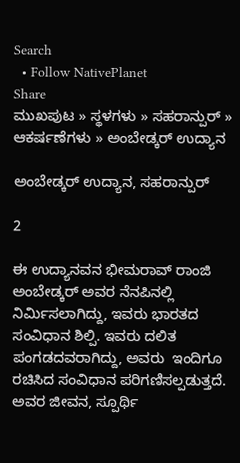Search
  • Follow NativePlanet
Share
ಮುಖಪುಟ » ಸ್ಥಳಗಳು » ಸಹರಾನ್ಪುರ್ » ಆಕರ್ಷಣೆಗಳು » ಅಂಬೇಡ್ಕರ್ ಉದ್ಯಾನ

ಅಂಬೇಡ್ಕರ್ ಉದ್ಯಾನ, ಸಹರಾನ್ಪುರ್

2

ಈ ಉದ್ಯಾನವನ ಭೀಮರಾವ್ ರಾಂಜಿ ಅಂಬೇಡ್ಕರ್ ಅವರ ನೆನಪಿನಲ್ಲಿ ನಿರ್ಮಿಸಲಾಗಿದ್ದು, ಇವರು ಭಾರತದ ಸಂವಿಧಾನ ಶಿಲ್ಪಿ. ಇವರು ದಲಿತ ಪಂಗಡದವರಾಗಿದ್ದು, ಅವರು  ಇಂದಿಗೂ ರಚಿಸಿದ ಸಂವಿಧಾನ ಪರಿಗಣಿಸಲ್ಪಡುತ್ತದೆ. ಅವರ ಜೀವನ, ಸ್ಪೂರ್ಥಿ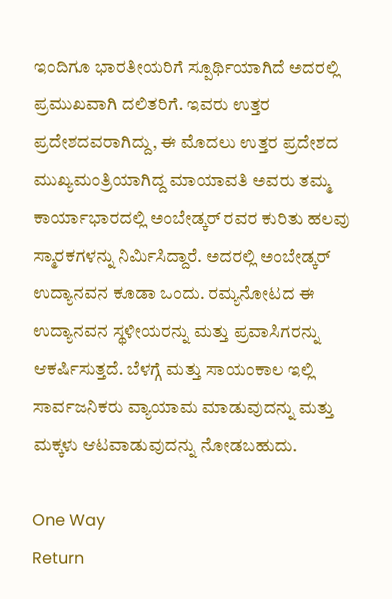ಇಂದಿಗೂ ಭಾರತೀಯರಿಗೆ ಸ್ಪೂರ್ಥಿಯಾಗಿದೆ ಅದರಲ್ಲಿ ಪ್ರಮುಖವಾಗಿ ದಲಿತರಿಗೆ. ಇವರು ಉತ್ತರ ಪ್ರದೇಶದವರಾಗಿದ್ದು, ಈ ಮೊದಲು ಉತ್ತರ ಪ್ರದೇಶದ ಮುಖ್ಯಮಂತ್ರಿಯಾಗಿದ್ದ ಮಾಯಾವತಿ ಅವರು ತಮ್ಮ ಕಾರ್ಯಾಭಾರದಲ್ಲಿ ಅಂಬೇಡ್ಕರ್ ರವರ ಕುರಿತು ಹಲವು ಸ್ಮಾರಕಗಳನ್ನು ನಿರ್ಮಿಸಿದ್ದಾರೆ. ಅದರಲ್ಲಿ ಅಂಬೇಡ್ಕರ್ ಉದ್ಯಾನವನ ಕೂಡಾ ಒಂದು. ರಮ್ಯನೋಟದ ಈ ಉದ್ಯಾನವನ ಸ್ಥಳೀಯರನ್ನು ಮತ್ತು ಪ್ರವಾಸಿಗರನ್ನು ಆಕರ್ಷಿಸುತ್ತದೆ. ಬೆಳಗ್ಗೆ ಮತ್ತು ಸಾಯಂಕಾಲ ಇಲ್ಲಿ ಸಾರ್ವಜನಿಕರು ವ್ಯಾಯಾಮ ಮಾಡುವುದನ್ನು ಮತ್ತು ಮಕ್ಕಳು ಆಟವಾಡುವುದನ್ನು ನೋಡಬಹುದು.

One Way
Return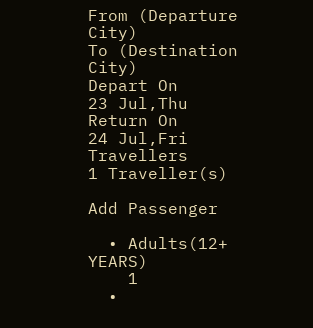From (Departure City)
To (Destination City)
Depart On
23 Jul,Thu
Return On
24 Jul,Fri
Travellers
1 Traveller(s)

Add Passenger

  • Adults(12+ YEARS)
    1
  •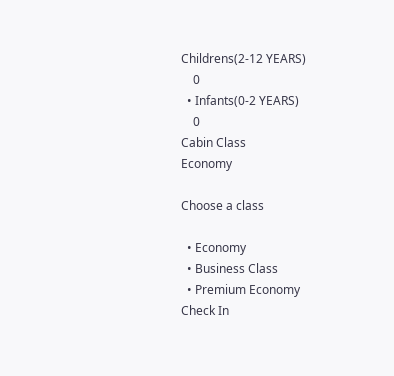Childrens(2-12 YEARS)
    0
  • Infants(0-2 YEARS)
    0
Cabin Class
Economy

Choose a class

  • Economy
  • Business Class
  • Premium Economy
Check In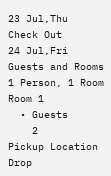23 Jul,Thu
Check Out
24 Jul,Fri
Guests and Rooms
1 Person, 1 Room
Room 1
  • Guests
    2
Pickup Location
Drop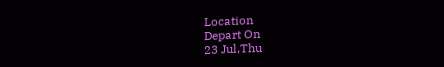Location
Depart On
23 Jul,Thu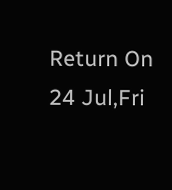Return On
24 Jul,Fri